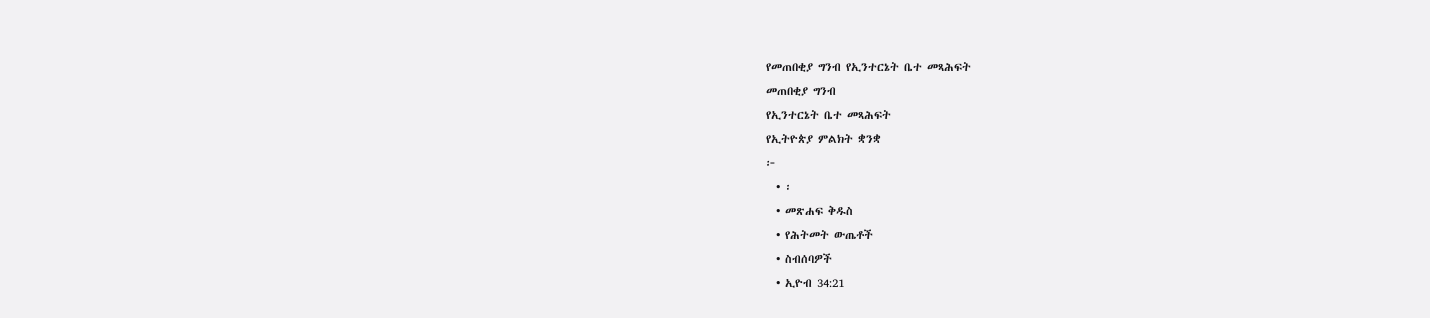የመጠበቂያ ግንብ የኢንተርኔት ቤተ መጻሕፍት
መጠበቂያ ግንብ
የኢንተርኔት ቤተ መጻሕፍት
የኢትዮጵያ ምልክት ቋንቋ
፦
  • ፡
  • መጽሐፍ ቅዱስ
  • የሕትመት ውጤቶች
  • ስብሰባዎች
  • ኢዮብ 34:21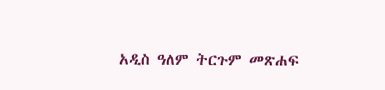አዲስ ዓለም ትርጉም መጽሐፍ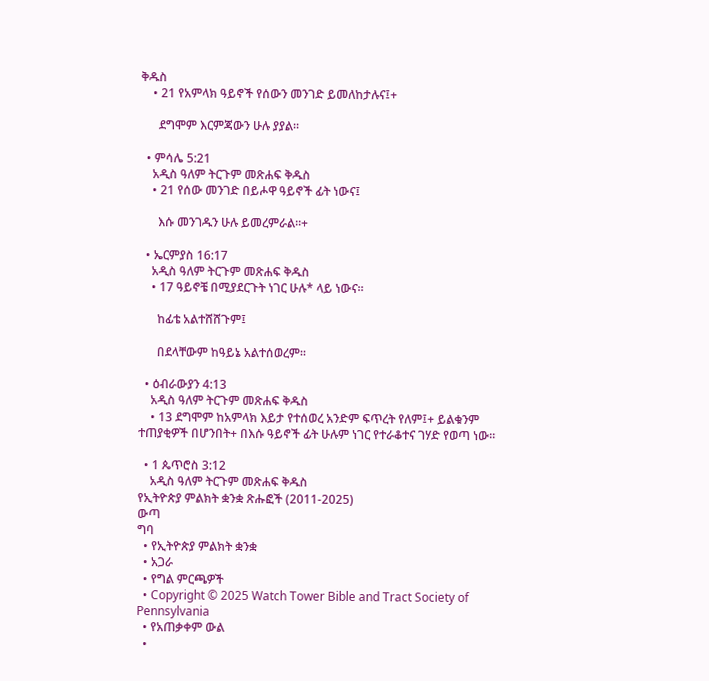ቅዱስ
    • 21 የአምላክ ዓይኖች የሰውን መንገድ ይመለከታሉና፤+

      ደግሞም እርምጃውን ሁሉ ያያል።

  • ምሳሌ 5:21
    አዲስ ዓለም ትርጉም መጽሐፍ ቅዱስ
    • 21 የሰው መንገድ በይሖዋ ዓይኖች ፊት ነውና፤

      እሱ መንገዱን ሁሉ ይመረምራል።+

  • ኤርምያስ 16:17
    አዲስ ዓለም ትርጉም መጽሐፍ ቅዱስ
    • 17 ዓይኖቼ በሚያደርጉት ነገር ሁሉ* ላይ ነውና።

      ከፊቴ አልተሸሸጉም፤

      በደላቸውም ከዓይኔ አልተሰወረም።

  • ዕብራውያን 4:13
    አዲስ ዓለም ትርጉም መጽሐፍ ቅዱስ
    • 13 ደግሞም ከአምላክ እይታ የተሰወረ አንድም ፍጥረት የለም፤+ ይልቁንም ተጠያቂዎች በሆንበት+ በእሱ ዓይኖች ፊት ሁሉም ነገር የተራቆተና ገሃድ የወጣ ነው።

  • 1 ጴጥሮስ 3:12
    አዲስ ዓለም ትርጉም መጽሐፍ ቅዱስ
የኢትዮጵያ ምልክት ቋንቋ ጽሑፎች (2011-2025)
ውጣ
ግባ
  • የኢትዮጵያ ምልክት ቋንቋ
  • አጋራ
  • የግል ምርጫዎች
  • Copyright © 2025 Watch Tower Bible and Tract Society of Pennsylvania
  • የአጠቃቀም ውል
  •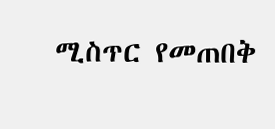ሚስጥር የመጠበቅ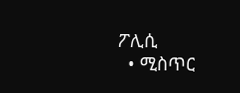ፖሊሲ
  • ሚስጥር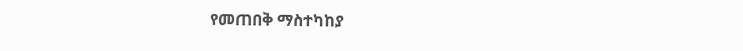የመጠበቅ ማስተካከያ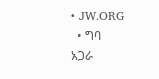• JW.ORG
  • ግባ
አጋራ